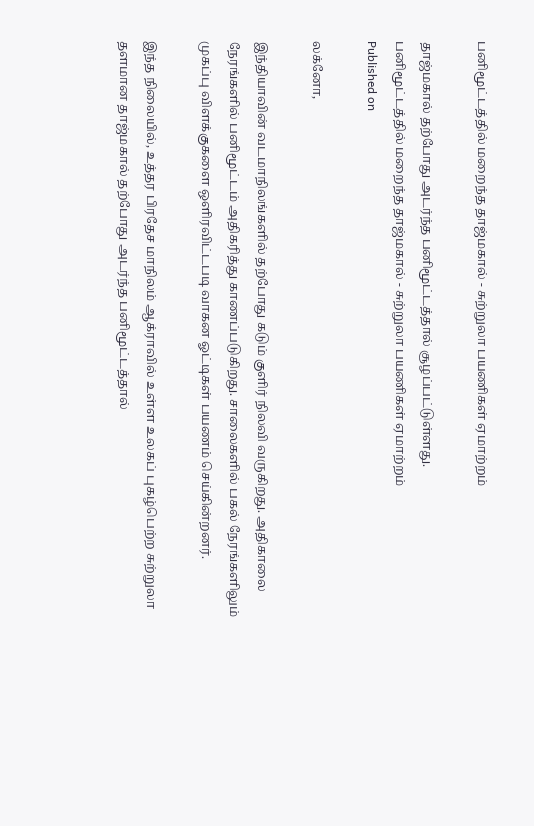பனிமூட்டத்தில் மறைந்த தாஜ்மகால் - சுற்றுலா பயணிகள் ஏமாற்றம்

தாஜ்மகால் தற்போது அடர்ந்த பனிமூட்டத்தால் சூழப்பட்டுள்ளது.
பனிமூட்டத்தில் மறைந்த தாஜ்மகால் - சுற்றுலா பயணிகள் ஏமாற்றம்
Published on

லக்னோ,

இந்தியாவின் வடமாநிலங்களில் தற்போது கடும் குளிர் நிலவி வருகிறது. அதிகாலை நேரங்களில் பனிமூட்டம் அதிகரித்து காணப்படுகிறது. சாலைகளில் பகல் நேரங்களிலும் முகப்பு விளக்குகளை ஒளிரவிட்டபடி வாகன ஓட்டிகள் பயணம் செய்கின்றனர்.

இந்த நிலையில், உத்தர பிரதேச மாநிலம் ஆக்ராவில் உள்ள உலகப் புகழ்பெற்ற சுற்றுலா தளமான தாஜ்மகால் தற்போது அடர்ந்த பனிமூட்டத்தால்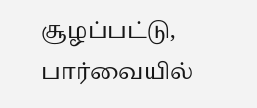சூழப்பட்டு, பார்வையில்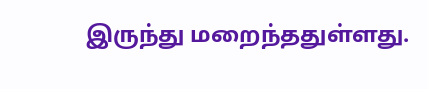இருந்து மறைந்ததுள்ளது.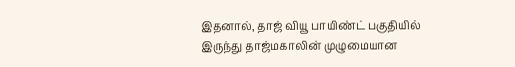இதனால், தாஜ் வியூ பாயிண்ட் பகுதியில் இருந்து தாஜ்மகாலின் முழுமையான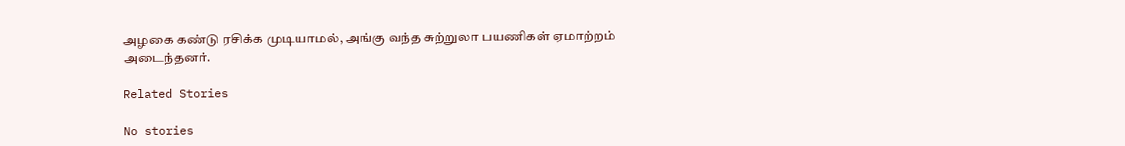அழகை கண்டு ரசிக்க முடியாமல், அங்கு வந்த சுற்றுலா பயணிகள் ஏமாற்றம் அடைந்தனர்.

Related Stories

No stories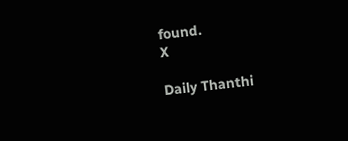found.
X

Daily Thanthi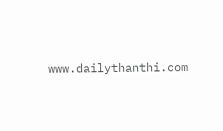www.dailythanthi.com